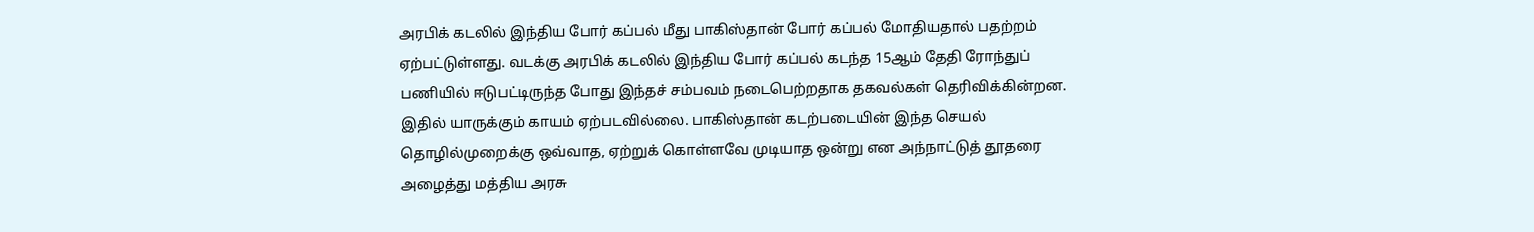அரபிக் கடலில் இந்திய போர் கப்பல் மீது பாகிஸ்தான் போர் கப்பல் மோதியதால் பதற்றம் ஏற்பட்டுள்ளது. வடக்கு அரபிக் கடலில் இந்திய போர் கப்பல் கடந்த 15ஆம் தேதி ரோந்துப் பணியில் ஈடுபட்டிருந்த போது இந்தச் சம்பவம் நடைபெற்றதாக தகவல்கள் தெரிவிக்கின்றன. இதில் யாருக்கும் காயம் ஏற்படவில்லை. பாகிஸ்தான் கடற்படையின் இந்த செயல் தொழில்முறைக்கு ஒவ்வாத, ஏற்றுக் கொள்ளவே முடியாத ஒன்று என அந்நாட்டுத் தூதரை அழைத்து மத்திய அரசு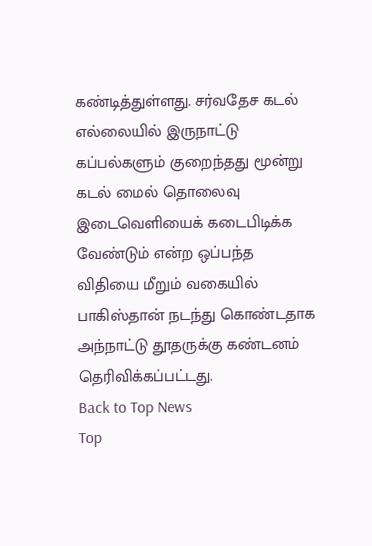கண்டித்துள்ளது. சர்வதேச கடல் எல்லையில் இருநாட்டு கப்பல்களும் குறைந்தது மூன்று கடல் மைல் தொலைவு இடைவெளியைக் கடைபிடிக்க வேண்டும் என்ற ஒப்பந்த விதியை மீறும் வகையில் பாகிஸ்தான் நடந்து கொண்டதாக அந்நாட்டு தூதருக்கு கண்டனம் தெரிவிக்கப்பட்டது.
Back to Top News
Top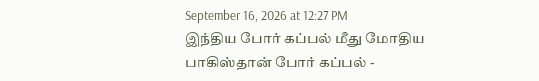September 16, 2026 at 12:27 PM
இந்திய போர் கப்பல் மீது மோதிய பாகிஸ்தான் போர் கப்பல் -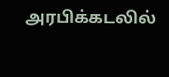அரபிக்கடலில்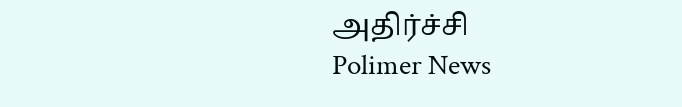அதிர்ச்சி
Polimer News